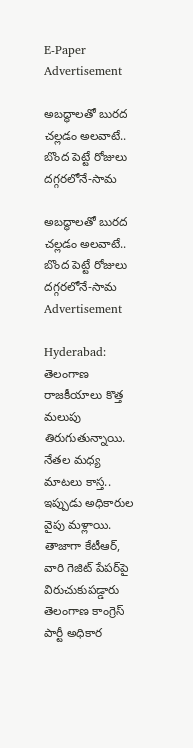E-Paper
Advertisement

అబద్ధాలతో బురద చల్లడం అలవాటే.. బొంద పెట్టే రోజులు దగ్గరలోనే-సామ

అబద్ధాలతో బురద చల్లడం అలవాటే.. బొంద పెట్టే రోజులు దగ్గరలోనే-సామ
Advertisement

Hyderabad: తెలంగాణ రాజకీయాలు కొత్త మలుపు తిరుగుతున్నాయి. నేతల మధ్య మాటలు కాస్త.. ఇప్పుడు అధికారుల వైపు మళ్లాయి. తాజాగా కేటీఆర్, వారి గెజిట్ పేపర్‌పై విరుచుకుపడ్డారు తెలంగాణ కాంగ్రెస్ పార్టీ అధికార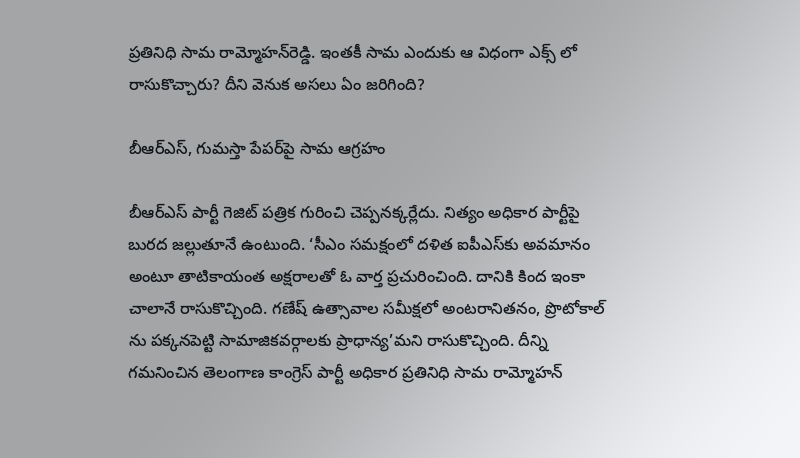ప్రతినిధి సామ రామ్మోహన్‌రెడ్డి. ఇంతకీ సామ ఎందుకు ఆ విధంగా ఎక్స్ లో రాసుకొచ్చారు? దీని వెనుక అసలు ఏం జరిగింది?

బీఆర్ఎస్, గుమస్తా పేపర్‌పై సామ ఆగ్రహం

బీఆర్ఎస్ పార్టీ గెజిట్ పత్రిక గురించి చెప్పనక్కర్లేదు. నిత్యం అధికార పార్టీపై బురద జల్లుతూనే ఉంటుంది. ‘సీఎం సమక్షంలో దళిత ఐపీఎస్‌కు అవమానం అంటూ తాటికాయంత అక్షరాలతో ఓ వార్త ప్రచురించింది. దానికి కింద ఇంకా చాలానే రాసుకొచ్చింది. గణేష్ ఉత్సావాల సమీక్షలో అంటరానితనం, ప్రొటోకాల్ ను పక్కనపెట్టి సామాజికవర్గాలకు ప్రాధాన్య’మని రాసుకొచ్చింది. దీన్ని గమనించిన తెలంగాణ కాంగ్రెస్ పార్టీ అధికార ప్రతినిధి సామ రామ్మోహన్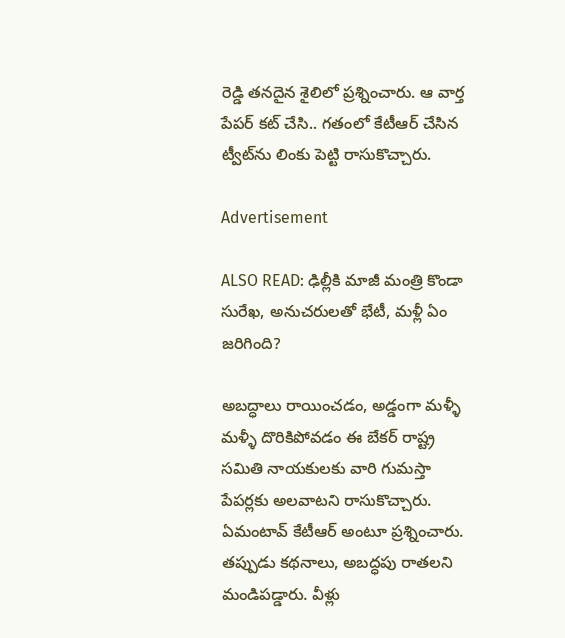రెడ్డి తనదైన శైలిలో ప్రశ్నించారు. ఆ వార్త పేపర్ కట్ చేసి.. గతంలో కేటీఆర్ చేసిన ట్వీట్‌ను లింకు పెట్టి రాసుకొచ్చారు.

Advertisement

ALSO READ: ఢిల్లీకి మాజీ మంత్రి కొండా సురేఖ, అనుచరులతో భేటీ, మళ్లీ ఏం జరిగింది?

అబద్ధాలు రాయించడం, అడ్డంగా మళ్ళీ మళ్ళీ దొరికిపోవడం ఈ బేకర్ రాష్ట్ర సమితి నాయకులకు వారి గుమస్తా పేపర్లకు అలవాటని రాసుకొచ్చారు. ఏమంటావ్ కేటీఆర్ అంటూ ప్రశ్నించారు. తప్పుడు కథనాలు, అబద్ధపు రాతలని మండిపడ్డారు. వీళ్లు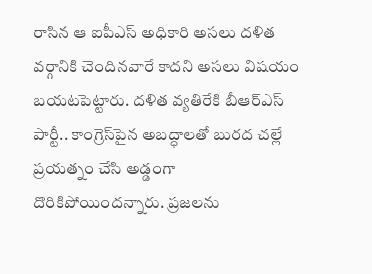రాసిన ఆ ఐపీఎస్ అధికారి అసలు దళిత వర్గానికి చెందినవారే కాదని అసలు విషయం బయటపెట్టారు. దళిత వ్యతిరేకి బీఆర్ఎస్ పార్టీ.. కాంగ్రెస్‌పైన అబద్ధాలతో బురద చల్లే ప్రయత్నం చేసి అడ్డంగా దొరికిపోయిందన్నారు. ప్రజలను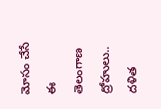మోసం చేసే ఈ తెలంగాణ ద్రోహులు.. దళిత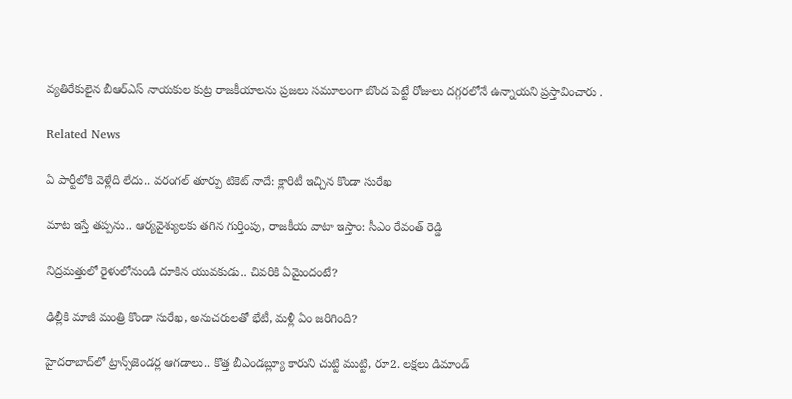వ్యతిరేకులైన బీఆర్ఎస్ నాయకుల కుట్ర రాజకీయాలను ప్రజలు సమూలంగా బొంద పెట్టే రోజులు దగ్గరలోనే ఉన్నాయని ప్రస్తావించారు .

Related News

ఏ పార్టీలోకి వెళ్లేది లేదు.. వరంగల్ తూర్పు టికెట్ నాదే: క్లారిటీ ఇచ్చిన కొండా సురేఖ

మాట ఇస్తే తప్పను.. ఆర్యవైశ్యులకు తగిన గుర్తింపు, రాజకీయ వాటా ఇస్తాం: సీఎం రేవంత్ రెడ్డి

నిద్రమత్తులో రైళులోనుండి దూకిన యువకుడు.. చివరికి ఏమైందంటే?

ఢిల్లీకి మాజీ మంత్రి కొండా సురేఖ, అనుచరులతో భేటీ, మళ్లీ ఏం జరిగింది?

హైదరాబాద్‌లో ట్రాన్స్‌జెండర్ల ఆగడాలు.. కొత్త బీఎండబ్ల్యూ కారుని చుట్టి ముట్టి, రూ2. లక్షలు డిమాండ్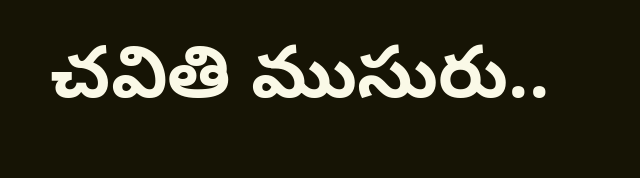చవితి ముసురు..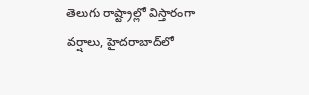తెలుగు రాష్ట్రాల్లో విస్తారంగా వర్షాలు, హైదరాబాద్‌లో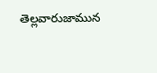తెల్లవారుజామున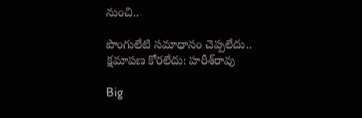నుంచి..

పొంగులేటి సమాధానం చెప్పలేదు.. క్షమాపణ కోరలేదు: హరీశ్‌రావు

Big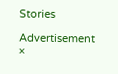Stories

Advertisement
×